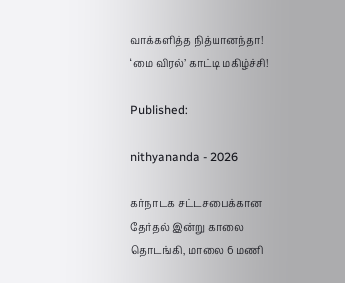வாக்களித்த நித்யானந்தா! ‘மை விரல்’ காட்டி மகிழ்ச்சி!

Published:

nithyananda - 2026

கர்நாடக சட்டசபைக்கான தேர்தல் இன்று காலை தொடங்கி, மாலை 6 மணி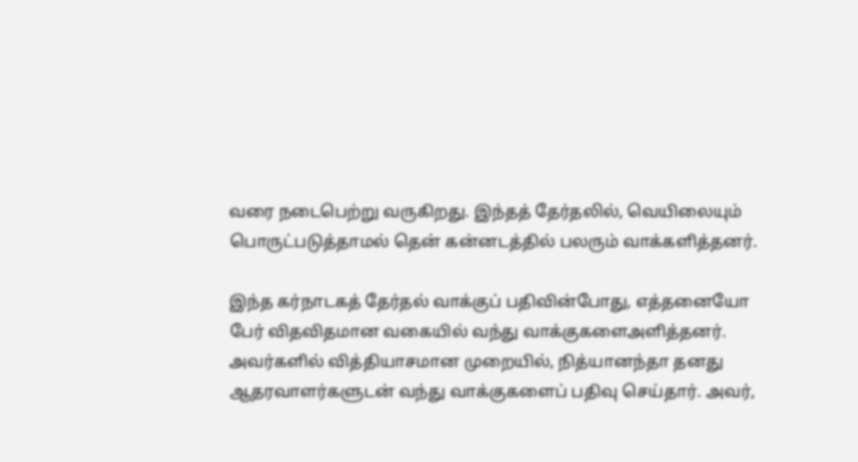வரை நடைபெற்று வருகிறது. இந்தத் தேர்தலில், வெயிலையும் பொருட்படுத்தாமல் தென் கன்னடத்தில் பலரும் வாக்களித்தனர்.

இந்த கர்நாடகத் தேர்தல் வாக்குப் பதிவின்போது, எத்தனையோ பேர் விதவிதமான வகையில் வந்து வாக்குகளைஅளித்தனர். அவர்களில் வித்தியாசமான முறையில், நித்யானந்தா தனது ஆதரவாளர்களுடன் வந்து வாக்குகளைப் பதிவு செய்தார். அவர்,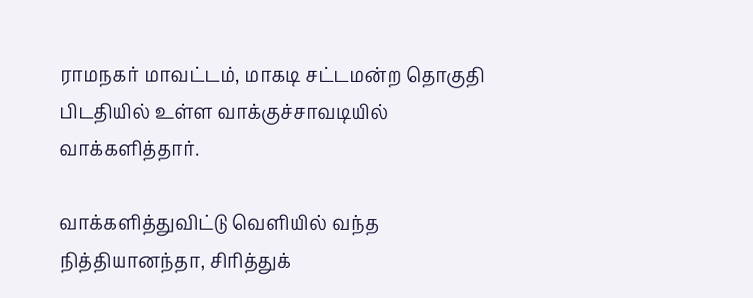ராமநகர் மாவட்டம், மாகடி சட்டமன்ற தொகுதி பிடதியில் உள்ள வாக்குச்சாவடியில் வாக்களித்தார்.

வாக்களித்துவிட்டு வெளியில் வந்த நித்தியானந்தா, சிரித்துக்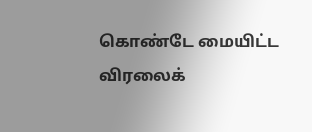கொண்டே மையிட்ட விரலைக்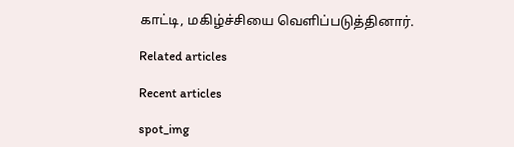காட்டி, மகிழ்ச்சியை வெளிப்படுத்தினார்.

Related articles

Recent articles

spot_img